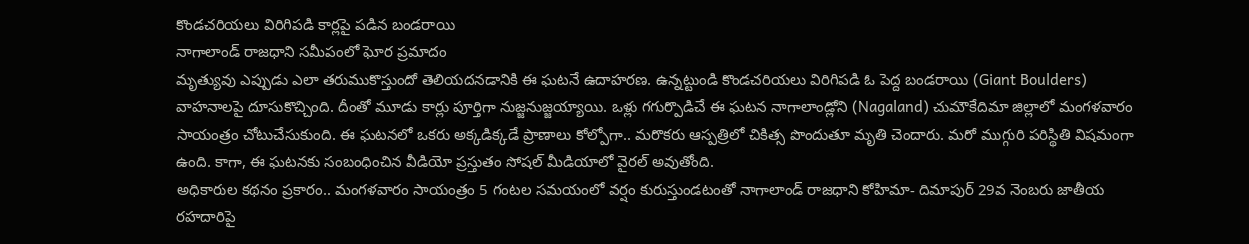కొండచరియలు విరిగిపడి కార్లపై పడిన బండరాయి
నాగాలాండ్ రాజధాని సమీపంలో ఘోర ప్రమాదం
మృత్యువు ఎప్పుడు ఎలా తరుముకొస్తుందో తెలియదనడానికి ఈ ఘటనే ఉదాహరణ. ఉన్నట్టుండి కొండచరియలు విరిగిపడి ఓ పెద్ద బండరాయి (Giant Boulders) వాహనాలపై దూసుకొచ్చింది. దీంతో మూడు కార్లు పూర్తిగా నుజ్జనుజ్జయ్యాయి. ఒళ్లు గగుర్పొడిచే ఈ ఘటన నాగాలాండ్లోని (Nagaland) చుమౌకేదిమా జిల్లాలో మంగళవారం సాయంత్రం చోటుచేసుకుంది. ఈ ఘటనలో ఒకరు అక్కడిక్కడే ప్రాణాలు కోల్పోగా.. మరొకరు ఆస్పత్రిలో చికిత్స పొందుతూ మృతి చెందారు. మరో ముగ్గురి పరిస్థితి విషమంగా ఉంది. కాగా, ఈ ఘటనకు సంబంధించిన వీడియో ప్రస్తుతం సోషల్ మీడియాలో వైరల్ అవుతోంది.
అధికారుల కథనం ప్రకారం.. మంగళవారం సాయంత్రం 5 గంటల సమయంలో వర్షం కురుస్తుండటంతో నాగాలాండ్ రాజధాని కోహిమా- దిమాపుర్ 29వ నెంబరు జాతీయ రహదారిపై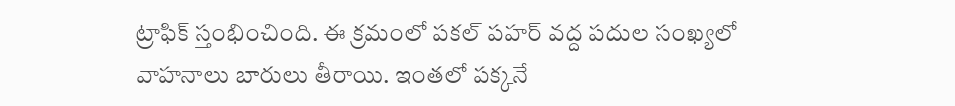ట్రాఫిక్ స్తంభించింది. ఈ క్రమంలో పకల్ పహర్ వద్ద పదుల సంఖ్యలో వాహనాలు బారులు తీరాయి. ఇంతలో పక్కనే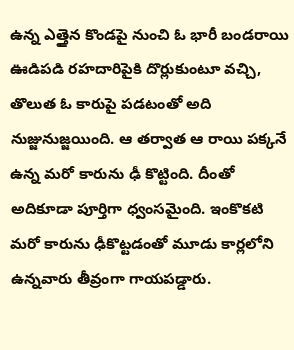ఉన్న ఎత్తైన కొండపై నుంచి ఓ భారీ బండరాయి ఊడిపడి రహదారిపైకి దొర్లుకుంటూ వచ్చి, తొలుత ఓ కారుపై పడటంతో అది నుజ్జునుజ్జయింది. ఆ తర్వాత ఆ రాయి పక్కనే ఉన్న మరో కారును ఢీ కొట్టింది. దీంతో అదికూడా పూర్తిగా ధ్వంసమైంది. ఇంకొకటి మరో కారును ఢీకొట్టడంతో మూడు కార్లలోని ఉన్నవారు తీవ్రంగా గాయపడ్డారు.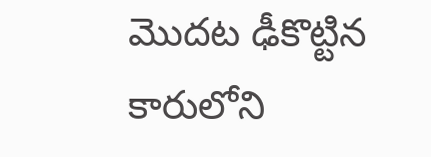మొదట ఢీకొట్టిన కారులోని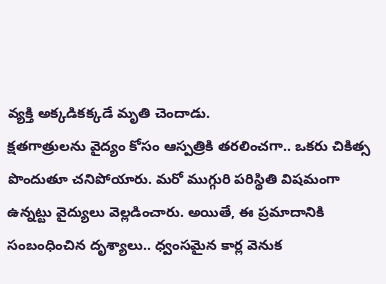వ్యక్తి అక్కడికక్కడే మృతి చెందాడు.
క్షతగాత్రులను వైద్యం కోసం ఆస్పత్రికి తరలించగా.. ఒకరు చికిత్స పొందుతూ చనిపోయారు. మరో ముగ్గురి పరిస్థితి విషమంగా ఉన్నట్టు వైద్యులు వెల్లడించారు. అయితే, ఈ ప్రమాదానికి సంబంధించిన దృశ్యాలు.. ధ్వంసమైన కార్ల వెనుక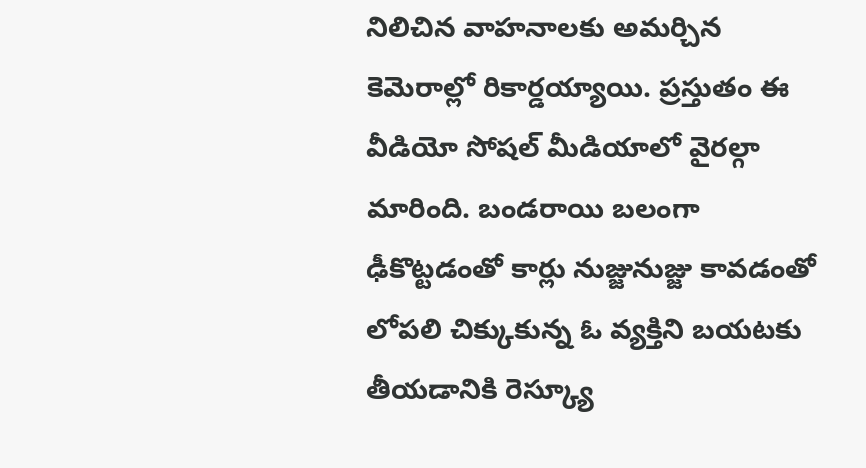నిలిచిన వాహనాలకు అమర్చిన కెమెరాల్లో రికార్డయ్యాయి. ప్రస్తుతం ఈ వీడియో సోషల్ మీడియాలో వైరల్గా మారింది. బండరాయి బలంగా ఢీకొట్టడంతో కార్లు నుజ్జునుజ్జు కావడంతో లోపలి చిక్కుకున్న ఓ వ్యక్తిని బయటకు తీయడానికి రెస్క్యూ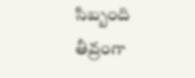సిబ్బంది తీవ్రంగా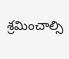శ్రమించాల్సి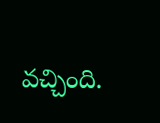వచ్చింది.